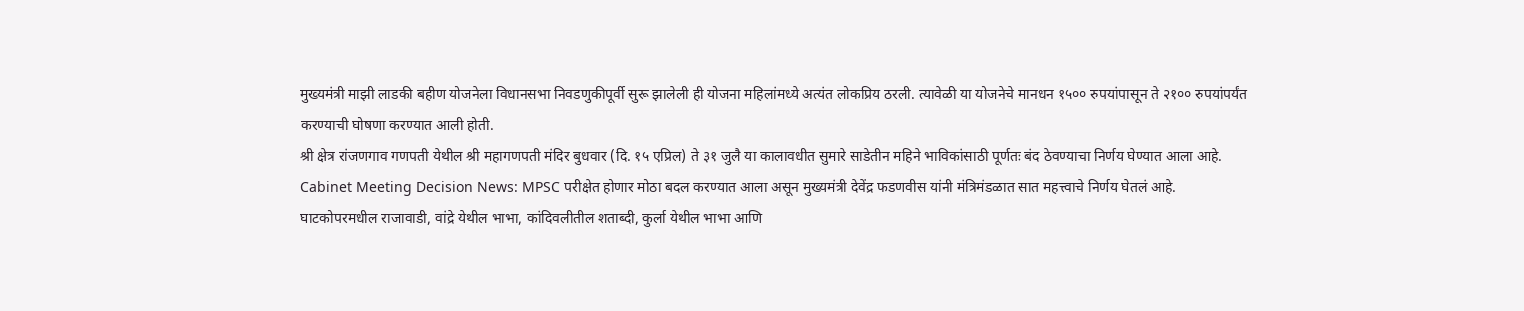मुख्यमंत्री माझी लाडकी बहीण योजनेला विधानसभा निवडणुकीपूर्वी सुरू झालेली ही योजना महिलांमध्ये अत्यंत लोकप्रिय ठरली. त्यावेळी या योजनेचे मानधन १५०० रुपयांपासून ते २१०० रुपयांपर्यंत करण्याची घोषणा करण्यात आली होती.
श्री क्षेत्र रांजणगाव गणपती येथील श्री महागणपती मंदिर बुधवार (दि. १५ एप्रिल) ते ३१ जुलै या कालावधीत सुमारे साडेतीन महिने भाविकांसाठी पूर्णतः बंद ठेवण्याचा निर्णय घेण्यात आला आहे.
Cabinet Meeting Decision News: MPSC परीक्षेत होणार मोठा बदल करण्यात आला असून मुख्यमंत्री देवेंद्र फडणवीस यांनी मंत्रिमंडळात सात महत्त्वाचे निर्णय घेतलं आहे.
घाटकोपरमधील राजावाडी, वांद्रे येथील भाभा, कांदिवलीतील शताब्दी, कुर्ला येथील भाभा आणि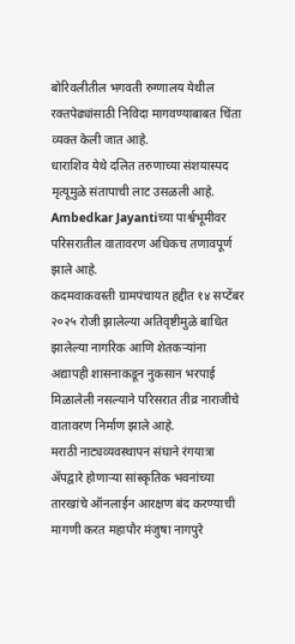बोरिवलीतील भगवती रुग्णालय येथील रक्तपेढ्यांसाठी निविदा मागवण्याबाबत चिंता व्यक्त केली जात आहे.
धाराशिव येथे दलित तरुणाच्या संशयास्पद मृत्यूमुळे संतापाची लाट उसळली आहे. Ambedkar Jayantiच्या पार्श्वभूमीवर परिसरातील वातावरण अधिकच तणावपूर्ण झाले आहे.
कदमवाकवस्ती ग्रामपंचायत हद्दीत १४ सप्टेंबर २०२५ रोजी झालेल्या अतिवृष्टीमुळे बाधित झालेल्या नागरिक आणि शेतकऱ्यांना अद्यापही शासनाकडून नुकसान भरपाई मिळालेली नसल्याने परिसरात तीव्र नाराजीचे वातावरण निर्माण झाले आहे.
मराठी नाट्यव्यवस्थापन संघाने रंगयात्रा ॲपद्वारे होणाऱ्या सांस्कृतिक भवनांच्या तारखांचे ऑनलाईन आरक्षण बंद करण्याची मागणी करत महापौर मंजुषा नागपुरे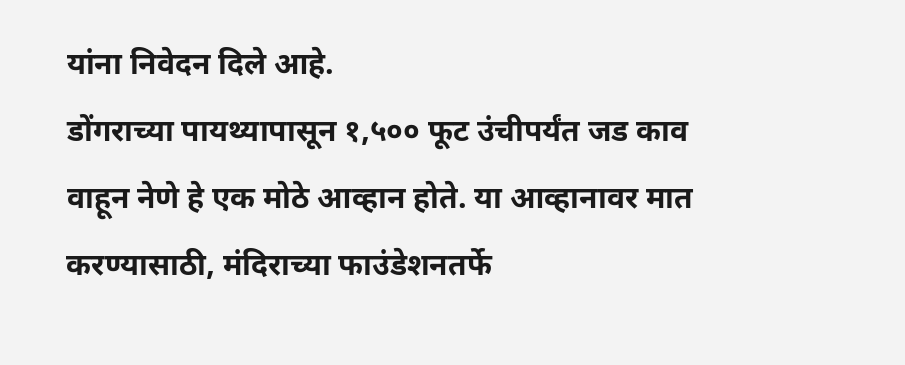यांना निवेदन दिले आहे.
डोंगराच्या पायथ्यापासून १,५०० फूट उंचीपर्यंत जड काव वाहून नेणे हे एक मोठे आव्हान होते. या आव्हानावर मात करण्यासाठी, मंदिराच्या फाउंडेशनतर्फे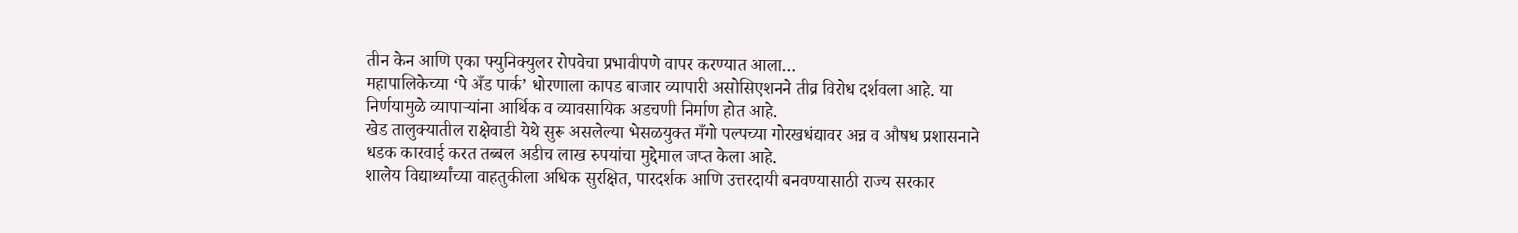तीन केन आणि एका फ्युनिक्युलर रोपवेचा प्रभावीपणे वापर करण्यात आला…
महापालिकेच्या ‘पे अँड पार्क’ धोरणाला कापड बाजार व्यापारी असोसिएशनने तीव्र विरोध दर्शवला आहे. या निर्णयामुळे व्यापाऱ्यांना आर्थिक व व्यावसायिक अडचणी निर्माण होत आहे.
खेड तालुक्यातील राक्षेवाडी येथे सुरू असलेल्या भेसळयुक्त मँगो पल्पच्या गोरखधंद्यावर अन्न व औषध प्रशासनाने धडक कारवाई करत तब्बल अडीच लाख रुपयांचा मुद्देमाल जप्त केला आहे.
शालेय विद्यार्थ्यांच्या वाहतुकीला अधिक सुरक्षित, पारदर्शक आणि उत्तरदायी बनवण्यासाठी राज्य सरकार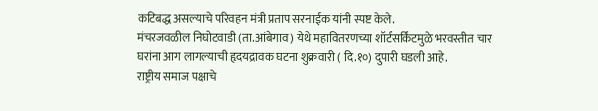कटिबद्ध असल्याचे परिवहन मंत्री प्रताप सरनाईक यांनी स्पष्ट केले.
मंचरजवळील निघोटवाडी (ता.आंबेगाव) येथे महावितरणच्या शॉर्टसर्किटमुळे भरवस्तीत चार घरांना आग लागल्याची हृदयद्रावक घटना शुक्रवारी ( दि.१०) दुपारी घडली आहे.
राष्ट्रीय समाज पक्षाचे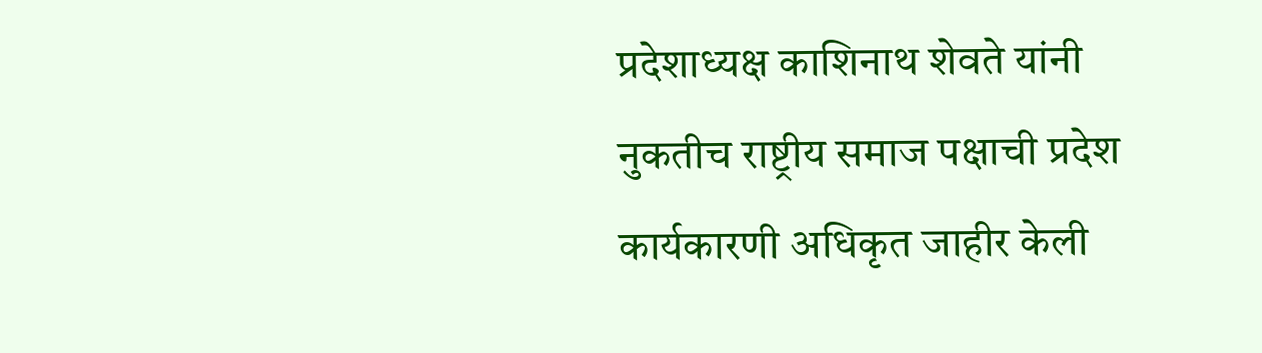प्रदेशाध्यक्ष काशिनाथ शेवते यांनी नुकतीच राष्ट्रीय समाज पक्षाची प्रदेश कार्यकारणी अधिकृत जाहीर केली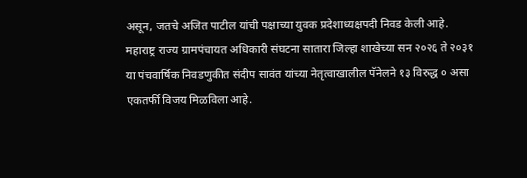असून, जतचे अजित पाटील यांची पक्षाच्या युवक प्रदेशाध्यक्षपदी निवड केली आहे.
महाराष्ट्र राज्य ग्रामपंचायत अधिकारी संघटना सातारा जिल्हा शाखेच्या सन २०२६ ते २०३१ या पंचवार्षिक निवडणुकीत संदीप सावंत यांच्या नेतृत्वाखालील पॅनेलने १३ विरुद्ध ० असा एकतर्फी विजय मिळविला आहे.